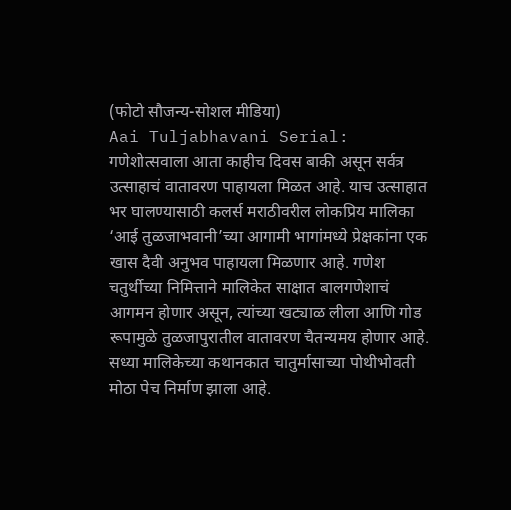(फोटो सौजन्य-सोशल मीडिया)
Aai Tuljabhavani Serial: गणेशोत्सवाला आता काहीच दिवस बाकी असून सर्वत्र उत्साहाचं वातावरण पाहायला मिळत आहे. याच उत्साहात भर घालण्यासाठी कलर्स मराठीवरील लोकप्रिय मालिका ‘आई तुळजाभवानी’च्या आगामी भागांमध्ये प्रेक्षकांना एक खास दैवी अनुभव पाहायला मिळणार आहे. गणेश चतुर्थीच्या निमित्ताने मालिकेत साक्षात बालगणेशाचं आगमन होणार असून, त्यांच्या खट्याळ लीला आणि गोड रूपामुळे तुळजापुरातील वातावरण चैतन्यमय होणार आहे.
सध्या मालिकेच्या कथानकात चातुर्मासाच्या पोथीभोवती मोठा पेच निर्माण झाला आहे.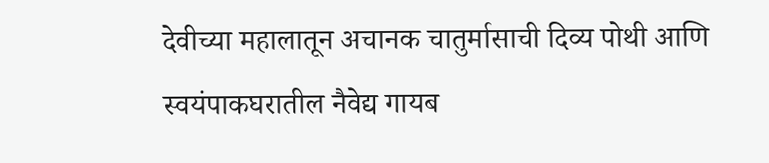देवीच्या महालातून अचानक चातुर्मासाची दिव्य पोथी आणि स्वयंपाकघरातील नैवेद्य गायब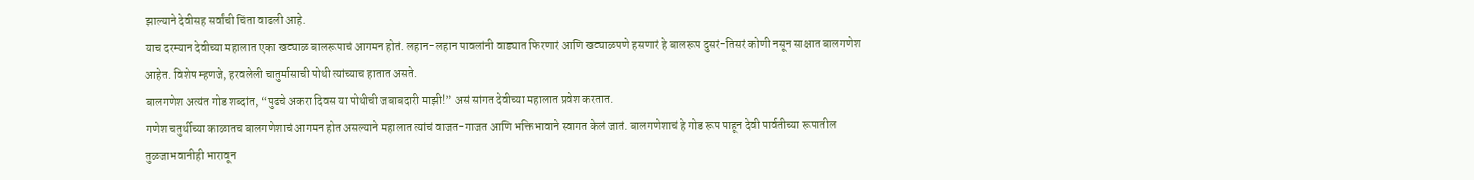झाल्याने देवीसह सर्वांची चिंता वाढली आहे.
याच दरम्यान देवीच्या महालात एका खट्याळ बालरूपाचं आगमन होतं. लहान-लहान पावलांनी वाड्यात फिरणारं आणि खट्याळपणे हसणारं हे बालरूप दुसरं-तिसरं कोणी नसून साक्षात बालगणेश आहेत. विशेष म्हणजे, हरवलेली चातुर्मासाची पोथी त्यांच्याच हातात असते.
बालगणेश अत्यंत गोड शब्दांत, “पुढचे अकरा दिवस या पोथीची जबाबदारी माझी!” असं सांगत देवीच्या महालात प्रवेश करतात.
गणेश चतुर्थीच्या काळातच बालगणेशाचं आगमन होत असल्याने महालात त्यांचं वाजत-गाजत आणि भक्तिभावाने स्वागत केलं जातं. बालगणेशाचं हे गोड रूप पाहून देवी पार्वतीच्या रूपातील तुळजाभवानीही भारावून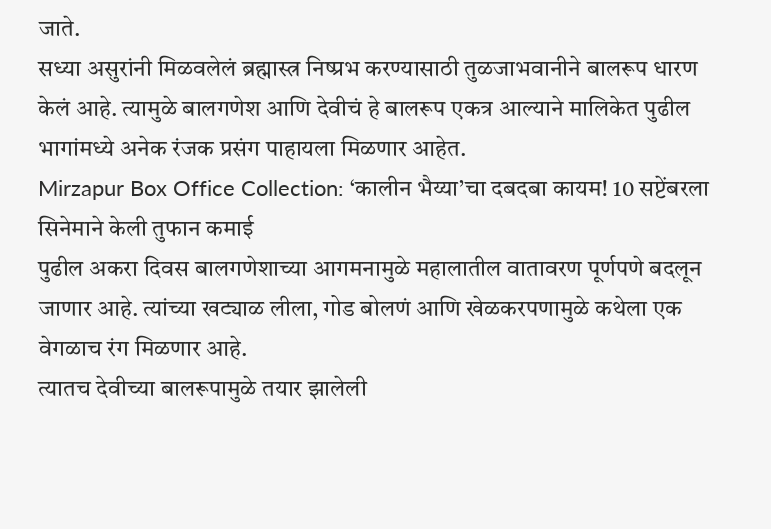जाते.
सध्या असुरांनी मिळवलेलं ब्रह्मास्त्र निष्प्रभ करण्यासाठी तुळजाभवानीने बालरूप धारण केलं आहे. त्यामुळे बालगणेश आणि देवीचं हे बालरूप एकत्र आल्याने मालिकेत पुढील भागांमध्ये अनेक रंजक प्रसंग पाहायला मिळणार आहेत.
Mirzapur Box Office Collection: ‘कालीन भैय्या’चा दबदबा कायम! 10 सप्टेंबरला सिनेमाने केली तुफान कमाई
पुढील अकरा दिवस बालगणेशाच्या आगमनामुळे महालातील वातावरण पूर्णपणे बदलून जाणार आहे. त्यांच्या खट्याळ लीला, गोड बोलणं आणि खेळकरपणामुळे कथेला एक वेगळाच रंग मिळणार आहे.
त्यातच देवीच्या बालरूपामुळे तयार झालेली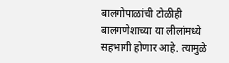बालगोपाळांची टोळीही बालगणेशाच्या या लीलांमध्ये सहभागी होणार आहे. त्यामुळे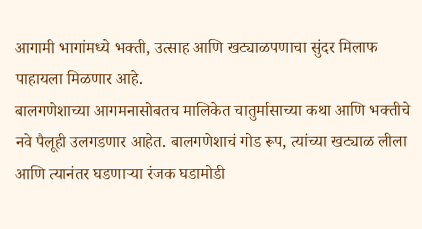आगामी भागांमध्ये भक्ती, उत्साह आणि खट्याळपणाचा सुंदर मिलाफ पाहायला मिळणार आहे.
बालगणेशाच्या आगमनासोबतच मालिकेत चातुर्मासाच्या कथा आणि भक्तीचे नवे पैलूही उलगडणार आहेत. बालगणेशाचं गोड रूप, त्यांच्या खट्याळ लीला आणि त्यानंतर घडणाऱ्या रंजक घडामोडी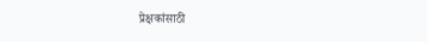प्रेक्षकांसाठी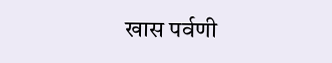खास पर्वणी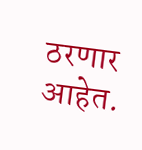ठरणार आहेत.